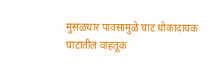मुसळधार पावसामुळे घाट धोकादायक
घाटातील वाहतूक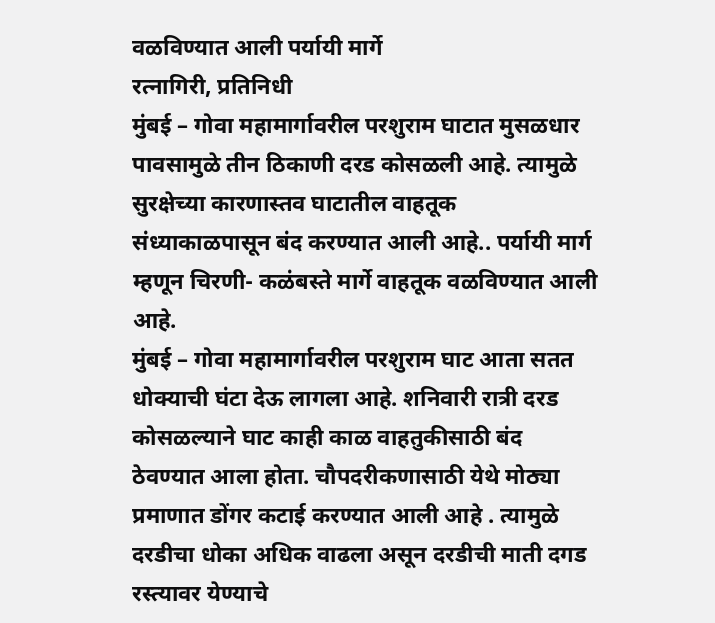वळविण्यात आली पर्यायी मार्गे
रत्नागिरी, प्रतिनिधी
मुंबई – गोवा महामार्गावरील परशुराम घाटात मुसळधार पावसामुळे तीन ठिकाणी दरड कोसळली आहे. त्यामुळे सुरक्षेच्या कारणास्तव घाटातील वाहतूक संध्याकाळपासून बंद करण्यात आली आहे.. पर्यायी मार्ग म्हणून चिरणी- कळंबस्ते मार्गे वाहतूक वळविण्यात आली आहे.
मुंबई – गोवा महामार्गावरील परशुराम घाट आता सतत धोक्याची घंटा देऊ लागला आहे. शनिवारी रात्री दरड कोसळल्याने घाट काही काळ वाहतुकीसाठी बंद ठेवण्यात आला होता. चौपदरीकणासाठी येथे मोठ्या प्रमाणात डोंगर कटाई करण्यात आली आहे . त्यामुळे दरडीचा धोका अधिक वाढला असून दरडीची माती दगड रस्त्यावर येण्याचे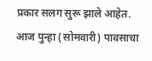प्रकार सलग सुरू झाले आहेत. आज पुन्हा (सोमवारी) पावसाचा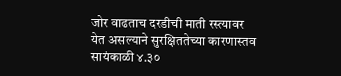जोर वाढताच दरडीची माती रस्त्यावर येत असल्याने सुरक्षिततेच्या कारणास्तव सायंकाळी ४.३०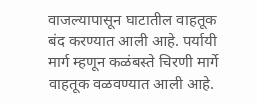वाजल्यापासून घाटातील वाहतूक बंद करण्यात आली आहे. पर्यायी मार्ग म्हणून कळंबस्ते चिरणी मार्गे वाहतूक वळवण्यात आली आहे.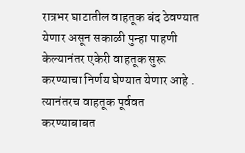रात्रभर घाटातील वाहतूक बंद ठेवण्यात येणार असून सकाळी पुन्हा पाहणी केल्यानंतर एकेरी वाहतूक सुरू करण्याचा निर्णय घेण्यात येणार आहे . त्यानंतरच वाहतूक पूर्ववत करण्याबाबत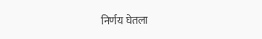निर्णय घेतला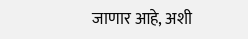जाणार आहे, अशी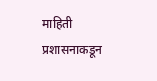माहिती प्रशासनाकडून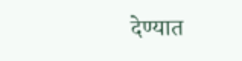देण्यात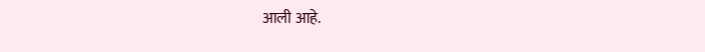आली आहे.